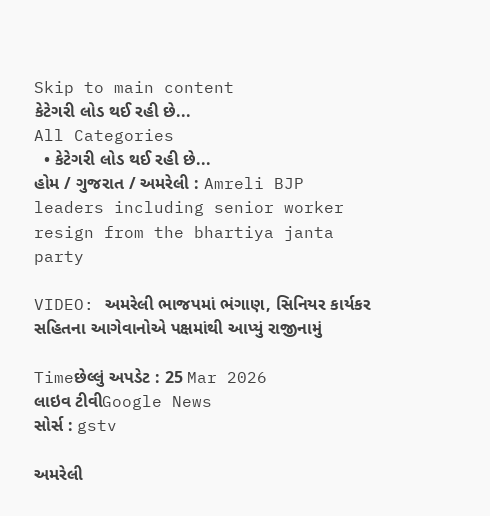Skip to main content
કેટેગરી લોડ થઈ રહી છે...
All Categories
  • કેટેગરી લોડ થઈ રહી છે...
હોમ / ગુજરાત / અમરેલી : Amreli BJP leaders including senior worker resign from the bhartiya janta party

VIDEO: અમરેલી ભાજપમાં ભંગાણ, સિનિયર કાર્યકર સહિતના આગેવાનોએ પક્ષમાંથી આપ્યું રાજીનામું

Timeછેલ્લું અપડેટ : 25 Mar 2026
લાઇવ ટીવીGoogle News
સોર્સ : gstv

અમરેલી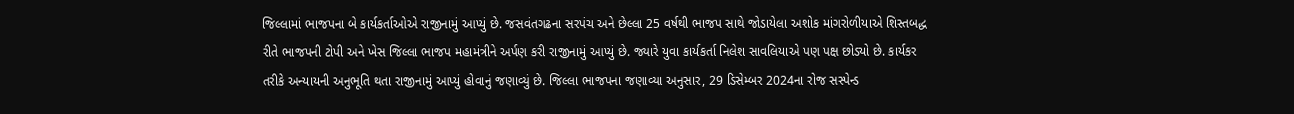જિલ્લામાં ભાજપના બે કાર્યકર્તાઓએ રાજીનામું આપ્યું છે. જસવંતગઢના સરપંચ અને છેલ્લા 25 વર્ષથી ભાજપ સાથે જોડાયેલા અશોક માંગરોળીયાએ શિસ્તબદ્ધ રીતે ભાજપની ટોપી અને ખેસ જિલ્લા ભાજપ મહામંત્રીને અર્પણ કરી રાજીનામું આપ્યું છે. જ્યારે યુવા કાર્યકર્તા નિલેશ સાવલિયાએ પણ પક્ષ છોડ્યો છે. કાર્યકર તરીકે અન્યાયની અનુભૂતિ થતા રાજીનામું આપ્યું હોવાનું જણાવ્યું છે. જિલ્લા ભાજપના જણાવ્યા અનુસાર, 29 ડિસેમ્બર 2024ના રોજ સસ્પેન્ડ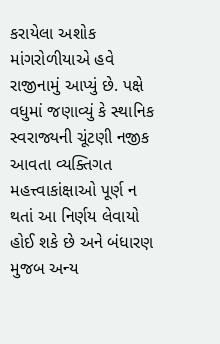કરાયેલા અશોક માંગરોળીયાએ હવે રાજીનામું આપ્યું છે. પક્ષે વધુમાં જણાવ્યું કે સ્થાનિક સ્વરાજ્યની ચૂંટણી નજીક આવતા વ્યક્તિગત મહત્ત્વાકાંક્ષાઓ પૂર્ણ ન થતાં આ નિર્ણય લેવાયો હોઈ શકે છે અને બંધારણ મુજબ અન્ય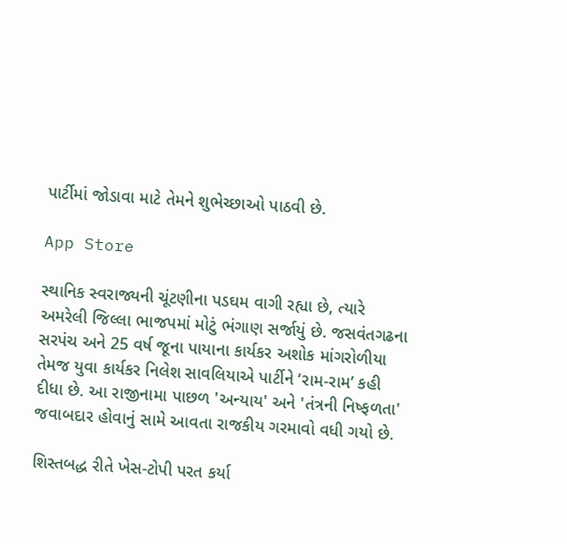પાર્ટીમાં જોડાવા માટે તેમને શુભેચ્છાઓ પાઠવી છે.

App Store

સ્થાનિક સ્વરાજ્યની ચૂંટણીના પડઘમ વાગી રહ્યા છે, ત્યારે અમરેલી જિલ્લા ભાજપમાં મોટું ભંગાણ સર્જાયું છે. જસવંતગઢના સરપંચ અને 25 વર્ષ જૂના પાયાના કાર્યકર અશોક માંગરોળીયા તેમજ યુવા કાર્યકર નિલેશ સાવલિયાએ પાર્ટીને ‘રામ-રામ’ કહી દીધા છે. આ રાજીનામા પાછળ 'અન્યાય' અને 'તંત્રની નિષ્ફળતા' જવાબદાર હોવાનું સામે આવતા રાજકીય ગરમાવો વધી ગયો છે.

શિસ્તબદ્ધ રીતે ખેસ-ટોપી પરત કર્યા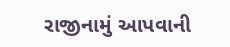રાજીનામું આપવાની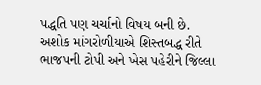પદ્ધતિ પણ ચર્ચાનો વિષય બની છે. અશોક માંગરોળીયાએ શિસ્તબદ્ધ રીતે ભાજપની ટોપી અને ખેસ પહેરીને જિલ્લા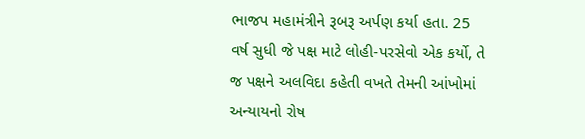ભાજપ મહામંત્રીને રૂબરૂ અર્પણ કર્યા હતા. 25 વર્ષ સુધી જે પક્ષ માટે લોહી-પરસેવો એક કર્યો, તે જ પક્ષને અલવિદા કહેતી વખતે તેમની આંખોમાં અન્યાયનો રોષ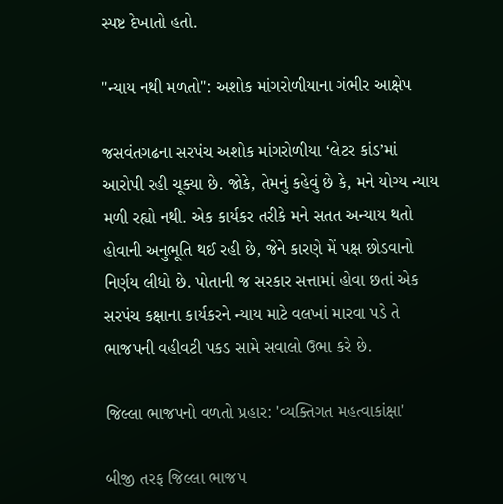સ્પષ્ટ દેખાતો હતો.

"ન્યાય નથી મળતો": અશોક માંગરોળીયાના ગંભીર આક્ષેપ

જસવંતગઢના સરપંચ અશોક માંગરોળીયા ‘લેટર કાંડ’માં આરોપી રહી ચૂક્યા છે. જોકે, તેમનું કહેવું છે કે, મને યોગ્ય ન્યાય મળી રહ્યો નથી. એક કાર્યકર તરીકે મને સતત અન્યાય થતો હોવાની અનુભૂતિ થઈ રહી છે, જેને કારણે મેં પક્ષ છોડવાનો નિર્ણય લીધો છે. પોતાની જ સરકાર સત્તામાં હોવા છતાં એક સરપંચ કક્ષાના કાર્યકરને ન્યાય માટે વલખાં મારવા પડે તે ભાજપની વહીવટી પકડ સામે સવાલો ઉભા કરે છે.

જિલ્લા ભાજપનો વળતો પ્રહાર: 'વ્યક્તિગત મહત્વાકાંક્ષા'

બીજી તરફ જિલ્લા ભાજપ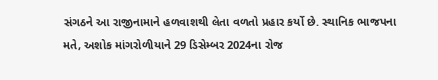સંગઠને આ રાજીનામાને હળવાશથી લેતા વળતો પ્રહાર કર્યો છે. સ્થાનિક ભાજપના મતે, અશોક માંગરોળીયાને 29 ડિસેમ્બર 2024ના રોજ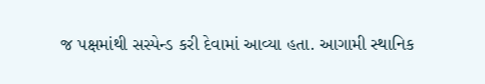જ પક્ષમાંથી સસ્પેન્ડ કરી દેવામાં આવ્યા હતા. આગામી સ્થાનિક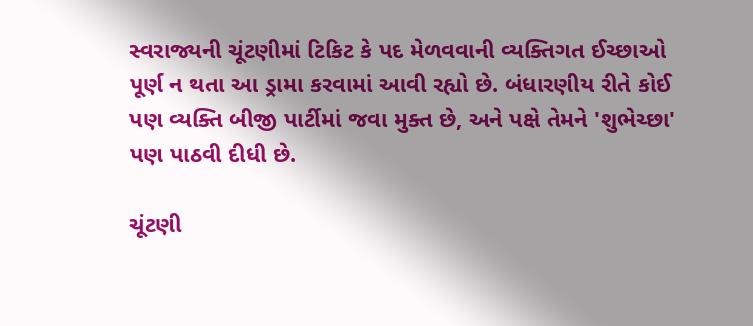સ્વરાજ્યની ચૂંટણીમાં ટિકિટ કે પદ મેળવવાની વ્યક્તિગત ઈચ્છાઓ પૂર્ણ ન થતા આ ડ્રામા કરવામાં આવી રહ્યો છે. બંધારણીય રીતે કોઈ પણ વ્યક્તિ બીજી પાર્ટીમાં જવા મુક્ત છે, અને પક્ષે તેમને 'શુભેચ્છા' પણ પાઠવી દીધી છે.

ચૂંટણી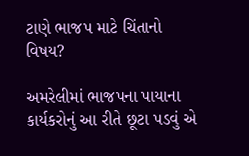ટાણે ભાજપ માટે ચિંતાનો વિષય?

અમરેલીમાં ભાજપના પાયાના કાર્યકરોનું આ રીતે છૂટા પડવું એ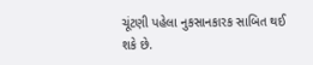ચૂંટણી પહેલા નુકસાનકારક સાબિત થઈ શકે છે.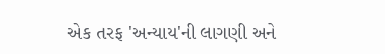એક તરફ 'અન્યાય'ની લાગણી અને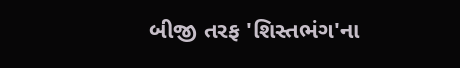બીજી તરફ 'શિસ્તભંગ'ના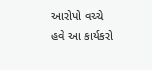આરોપો વચ્ચે હવે આ કાર્યકરો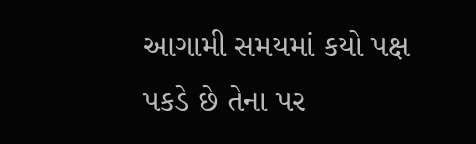આગામી સમયમાં કયો પક્ષ પકડે છે તેના પર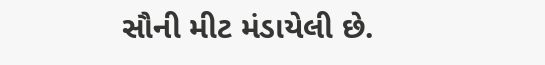સૌની મીટ મંડાયેલી છે.